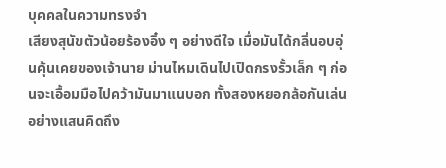บุคคลในความทรงจำ
เสียงสุนัขตัวน้อยร้องอิ๋ง ๆ อย่างดีใจ เมื่อมันได้กลิ่นอบอุ่นคุ้นเคยของเจ้านาย ม่านไหมเดินไปเปิดกรงรั้วเล็ก ๆ ก่อนจะเอื้อมมือไปคว้ามันมาแนบอก ทั้งสองหยอกล้อกันเล่นอย่างแสนคิดถึง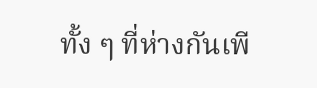ทั้ง ๆ ที่ห่างกันเพี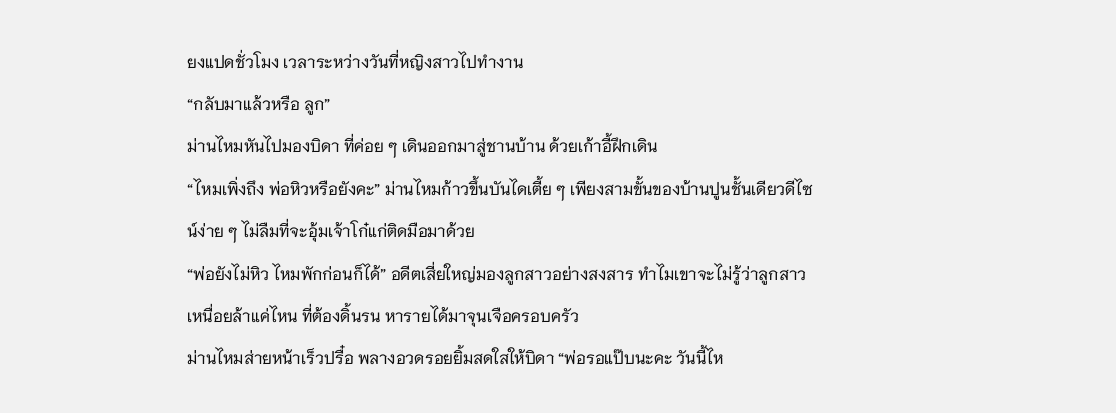ยงแปดชั่วโมง เวลาระหว่างวันที่หญิงสาวไปทำงาน
“กลับมาแล้วหรือ ลูก”
ม่านไหมหันไปมองบิดา ที่ค่อย ๆ เดินออกมาสู่ชานบ้าน ด้วยเก้าอี้ฝึกเดิน
“ไหมเพิ่งถึง พ่อหิวหรือยังคะ” ม่านไหมก้าวขึ้นบันไดเตี้ย ๆ เพียงสามขั้นของบ้านปูนชั้นเดียวดีไซน์ง่าย ๆ ไม่ลืมที่จะอุ้มเจ้าโก๋แก่ติดมือมาด้วย
“พ่อยังไม่หิว ไหมพักก่อนก็ได้” อดีตเสี่ยใหญ่มองลูกสาวอย่างสงสาร ทำไมเขาจะไม่รู้ว่าลูกสาวเหนื่อยล้าแค่ไหน ที่ต้องดิ้นรน หารายได้มาจุนเจือครอบครัว
ม่านไหมส่ายหน้าเร็วปรื๋อ พลางอวดรอยยิ้มสดใสให้บิดา “พ่อรอแป๊บนะคะ วันนี้ไห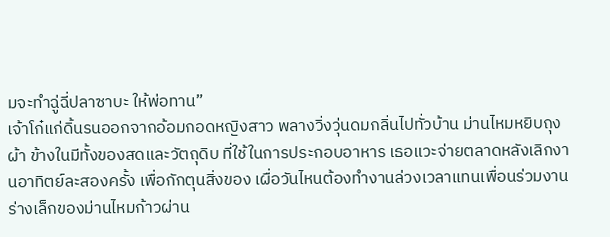มจะทำฉู่ฉี่ปลาซาบะ ให้พ่อทาน”
เจ้าโก๋แก่ดิ้นรนออกจากอ้อมกอดหญิงสาว พลางวิ่งวุ่นดมกลิ่นไปทั่วบ้าน ม่านไหมหยิบถุงผ้า ข้างในมีทั้งของสดและวัตถุดิบ ที่ใช้ในการประกอบอาหาร เธอแวะจ่ายตลาดหลังเลิกงานอาทิตย์ละสองครั้ง เพื่อกักตุนสิ่งของ เผื่อวันไหนต้องทำงานล่วงเวลาแทนเพื่อนร่วมงาน
ร่างเล็กของม่านไหมก้าวผ่าน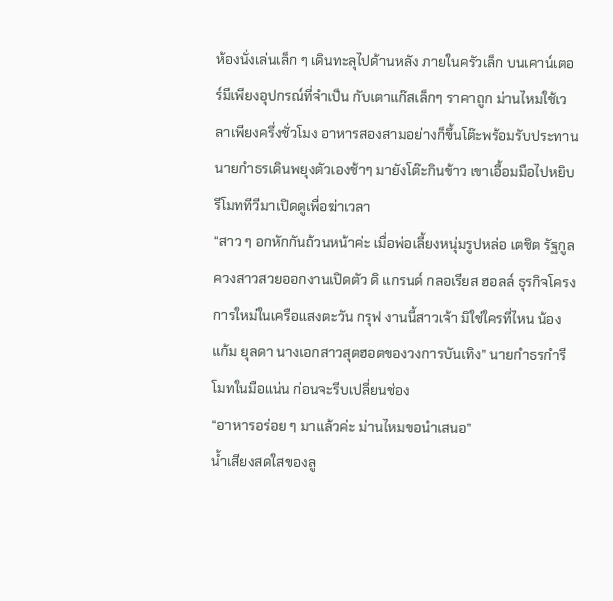ห้องนั่งเล่นเล็ก ๆ เดินทะลุไปด้านหลัง ภายในครัวเล็ก บนเคาน์เตอร์มีเพียงอุปกรณ์ที่จำเป็น กับเตาแก๊สเล็กๆ ราคาถูก ม่านไหมใช้เวลาเพียงครึ่งชั่วโมง อาหารสองสามอย่างก็ขึ้นโต๊ะพร้อมรับประทาน
นายกำธรเดินพยุงตัวเองช้าๆ มายังโต๊ะกินข้าว เขาเอื้อมมือไปหยิบรีโมททีวีมาเปิดดูเพื่อฆ่าเวลา
“สาว ๆ อกหักกันถ้วนหน้าค่ะ เมื่อพ่อเลี้ยงหนุ่มรูปหล่อ เตชิต รัฐกูล ควงสาวสวยออกงานเปิดตัว ดิ แกรนด์ กลอเรียส ฮอลล์ ธุรกิจโครงการใหม่ในเครือแสงตะวัน กรุฟ งานนี้สาวเจ้า มิใช่ใครที่ไหน น้องแก้ม ยุลดา นางเอกสาวสุตฮอตของวงการบันเทิง” นายกำธรกำรีโมทในมือแน่น ก่อนจะรีบเปลี่ยนช่อง
“อาหารอร่อย ๆ มาแล้วค่ะ ม่านไหมขอนำเสนอ”
น้ำเสียงสดใสของลู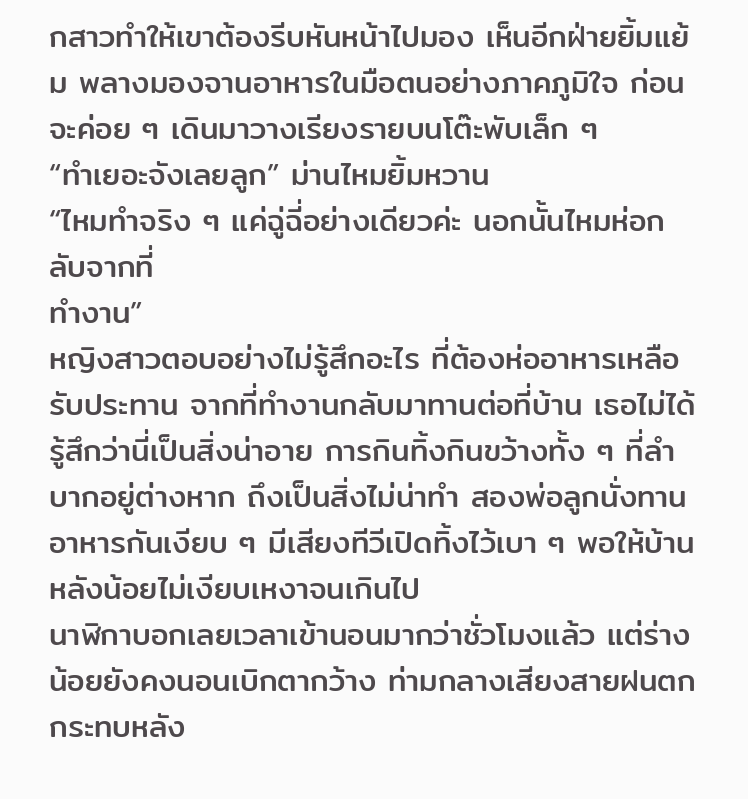กสาวทำให้เขาต้องรีบหันหน้าไปมอง เห็นอีกฝ่ายยิ้มแย้ม พลางมองจานอาหารในมือตนอย่างภาคภูมิใจ ก่อนจะค่อย ๆ เดินมาวางเรียงรายบนโต๊ะพับเล็ก ๆ
“ทำเยอะจังเลยลูก” ม่านไหมยิ้มหวาน
“ไหมทำจริง ๆ แค่ฉู่ฉี่อย่างเดียวค่ะ นอกนั้นไหมห่อกลับจากที่
ทำงาน”
หญิงสาวตอบอย่างไม่รู้สึกอะไร ที่ต้องห่ออาหารเหลือรับประทาน จากที่ทำงานกลับมาทานต่อที่บ้าน เธอไม่ได้รู้สึกว่านี่เป็นสิ่งน่าอาย การกินทิ้งกินขว้างทั้ง ๆ ที่ลำบากอยู่ต่างหาก ถึงเป็นสิ่งไม่น่าทำ สองพ่อลูกนั่งทานอาหารกันเงียบ ๆ มีเสียงทีวีเปิดทิ้งไว้เบา ๆ พอให้บ้านหลังน้อยไม่เงียบเหงาจนเกินไป
นาฬิกาบอกเลยเวลาเข้านอนมากว่าชั่วโมงแล้ว แต่ร่างน้อยยังคงนอนเบิกตากว้าง ท่ามกลางเสียงสายฝนตกกระทบหลัง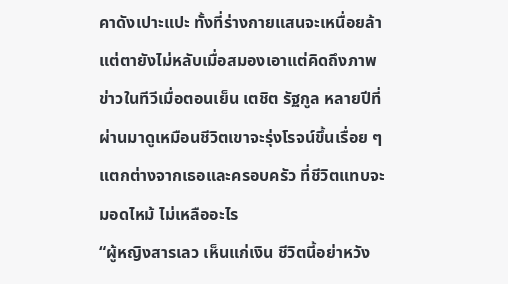คาดังเปาะแปะ ทั้งที่ร่างกายแสนจะเหนื่อยล้า แต่ตายังไม่หลับเมื่อสมองเอาแต่คิดถึงภาพข่าวในทีวีเมื่อตอนเย็น เตชิต รัฐกูล หลายปีที่ผ่านมาดูเหมือนชีวิตเขาจะรุ่งโรจน์ขึ้นเรื่อย ๆ แตกต่างจากเธอและครอบครัว ที่ชีวิตแทบจะมอดไหม้ ไม่เหลืออะไร
“ผู้หญิงสารเลว เห็นแก่เงิน ชีวิตนี้อย่าหวัง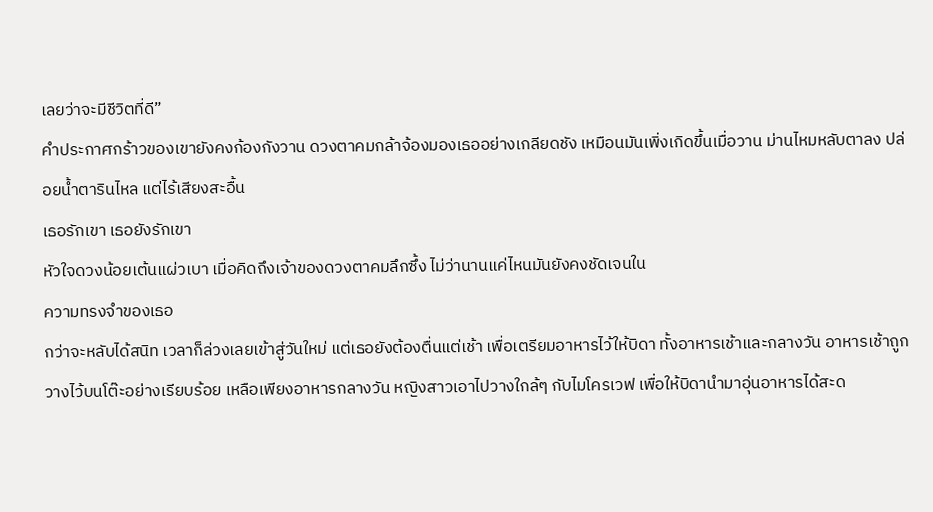เลยว่าจะมีชีวิตที่ดี”
คำประกาศกร้าวของเขายังคงก้องกังวาน ดวงตาคมกล้าจ้องมองเธออย่างเกลียดชัง เหมือนมันเพิ่งเกิดขึ้นเมื่อวาน ม่านไหมหลับตาลง ปล่อยน้ำตารินไหล แต่ไร้เสียงสะอื้น
เธอรักเขา เธอยังรักเขา
หัวใจดวงน้อยเต้นแผ่วเบา เมื่อคิดถึงเจ้าของดวงตาคมลึกซึ้ง ไม่ว่านานแค่ไหนมันยังคงชัดเจนใน
ความทรงจำของเธอ
กว่าจะหลับได้สนิท เวลาก็ล่วงเลยเข้าสู่วันใหม่ แต่เธอยังต้องตื่นแต่เช้า เพื่อเตรียมอาหารไว้ให้บิดา ทั้งอาหารเช้าและกลางวัน อาหารเช้าถูกวางไว้บนโต๊ะอย่างเรียบร้อย เหลือเพียงอาหารกลางวัน หญิงสาวเอาไปวางใกล้ๆ กับไมโครเวฟ เพื่อให้บิดานำมาอุ่นอาหารได้สะด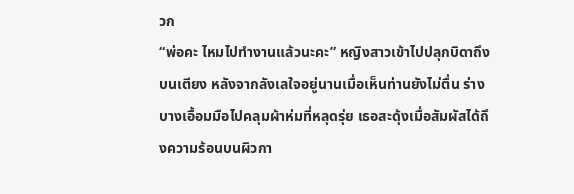วก
“พ่อคะ ไหมไปทำงานแล้วนะคะ” หญิงสาวเข้าไปปลุกบิดาถึงบนเตียง หลังจากลังเลใจอยู่นานเมื่อเห็นท่านยังไม่ตื่น ร่างบางเอื้อมมือไปคลุมผ้าห่มที่หลุดรุ่ย เธอสะดุ้งเมื่อสัมผัสได้ถึงความร้อนบนผิวกา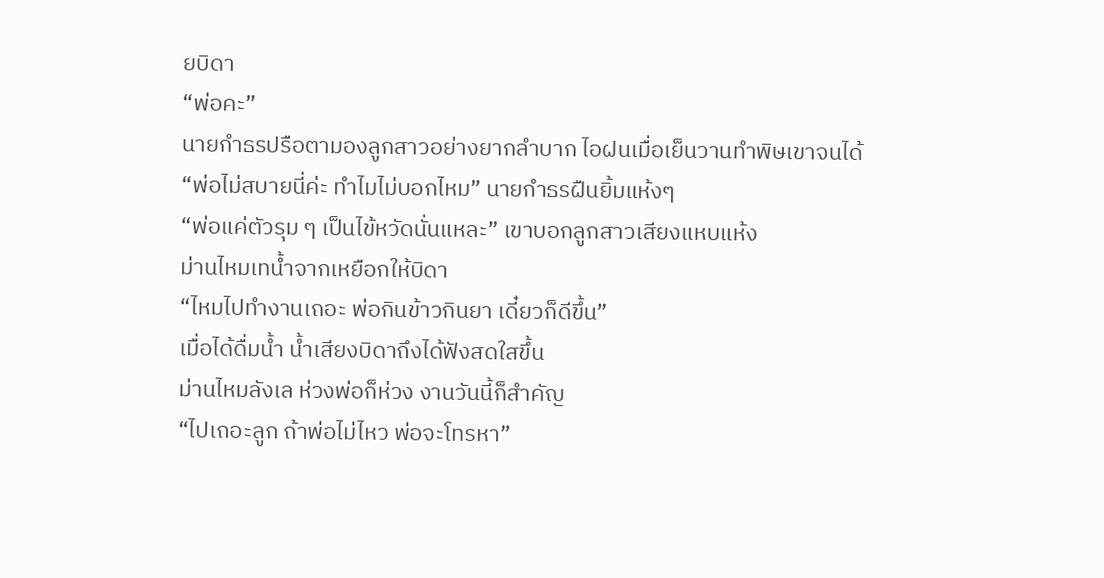ยบิดา
“พ่อคะ”
นายกำธรปรือตามองลูกสาวอย่างยากลำบาก ไอฝนเมื่อเย็นวานทำพิษเขาจนได้
“พ่อไม่สบายนี่ค่ะ ทำไมไม่บอกไหม” นายกำธรฝืนยิ้มแห้งๆ
“พ่อแค่ตัวรุม ๆ เป็นไข้หวัดนั่นแหละ” เขาบอกลูกสาวเสียงแหบแห้ง
ม่านไหมเทน้ำจากเหยือกให้บิดา
“ไหมไปทำงานเถอะ พ่อกินข้าวกินยา เดี๋ยวก็ดีขึ้น”
เมื่อได้ดื่มน้ำ น้ำเสียงบิดาถึงได้ฟังสดใสขึ้น
ม่านไหมลังเล ห่วงพ่อก็ห่วง งานวันนี้ก็สำคัญ
“ไปเถอะลูก ถ้าพ่อไม่ไหว พ่อจะโทรหา”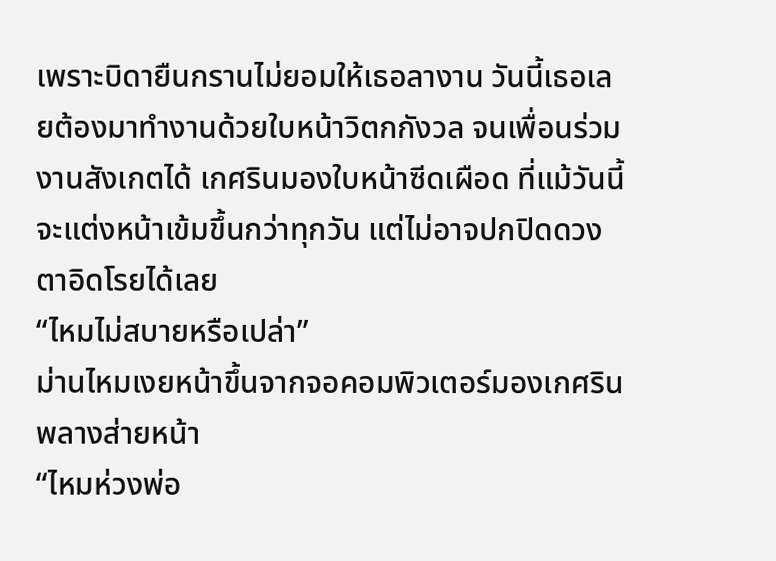เพราะบิดายืนกรานไม่ยอมให้เธอลางาน วันนี้เธอเลยต้องมาทำงานด้วยใบหน้าวิตกกังวล จนเพื่อนร่วมงานสังเกตได้ เกศรินมองใบหน้าซีดเผือด ที่แม้วันนี้จะแต่งหน้าเข้มขึ้นกว่าทุกวัน แต่ไม่อาจปกปิดดวงตาอิดโรยได้เลย
“ไหมไม่สบายหรือเปล่า”
ม่านไหมเงยหน้าขึ้นจากจอคอมพิวเตอร์มองเกศริน พลางส่ายหน้า
“ไหมห่วงพ่อ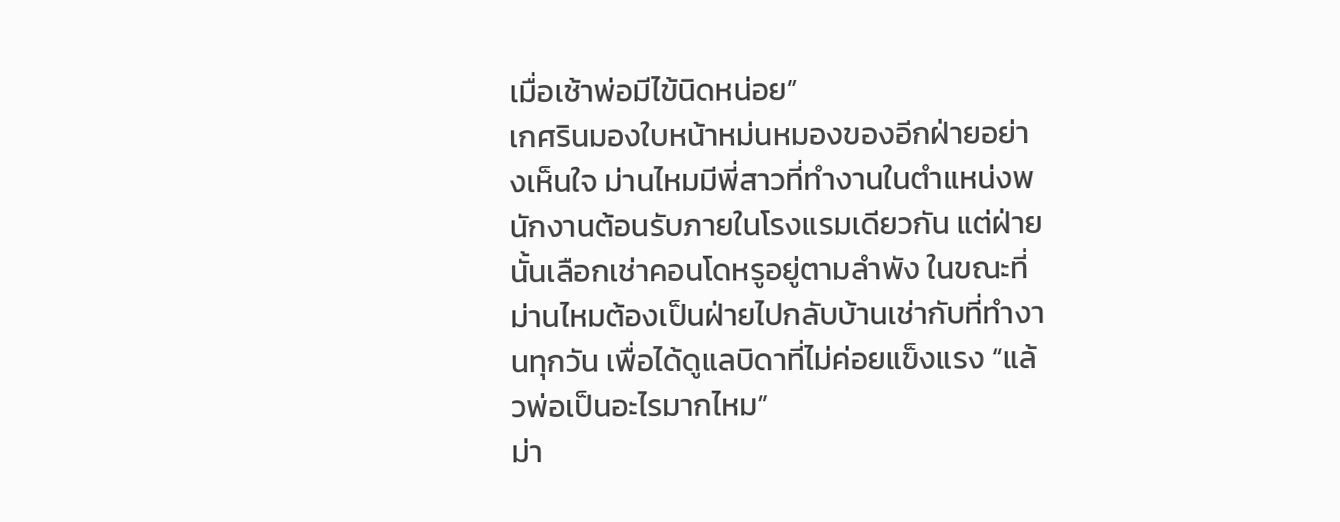เมื่อเช้าพ่อมีไข้นิดหน่อย”
เกศรินมองใบหน้าหม่นหมองของอีกฝ่ายอย่างเห็นใจ ม่านไหมมีพี่สาวที่ทำงานในตำแหน่งพนักงานต้อนรับภายในโรงแรมเดียวกัน แต่ฝ่ายนั้นเลือกเช่าคอนโดหรูอยู่ตามลำพัง ในขณะที่ม่านไหมต้องเป็นฝ่ายไปกลับบ้านเช่ากับที่ทำงานทุกวัน เพื่อได้ดูแลบิดาที่ไม่ค่อยแข็งแรง “แล้วพ่อเป็นอะไรมากไหม”
ม่า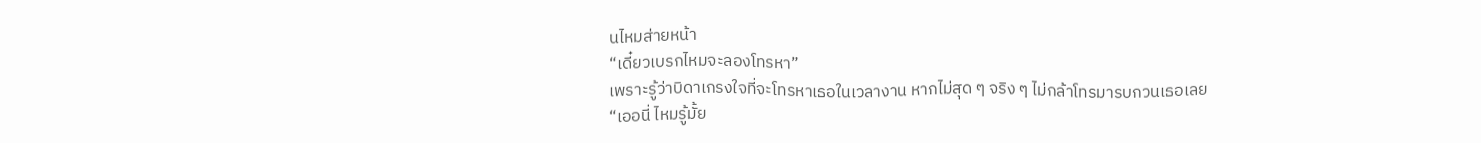นไหมส่ายหน้า
“เดี๋ยวเบรกไหมจะลองโทรหา”
เพราะรู้ว่าบิดาเกรงใจที่จะโทรหาเธอในเวลางาน หากไม่สุด ๆ จริง ๆ ไม่กล้าโทรมารบกวนเธอเลย
“เออนี่ ไหมรู้มั้ย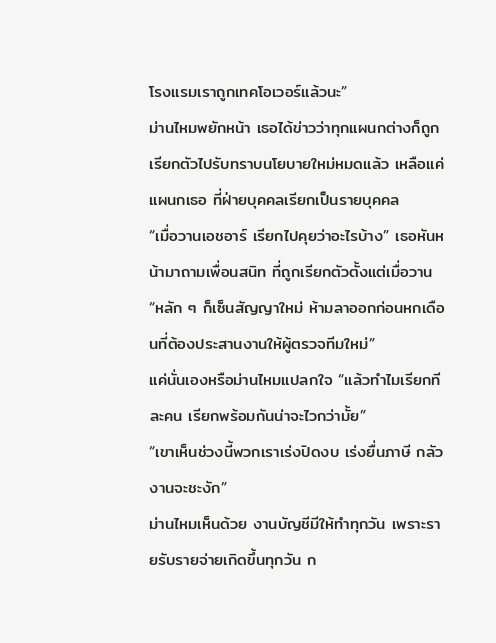โรงแรมเราถูกเทคโอเวอร์แล้วนะ”
ม่านไหมพยักหน้า เธอได้ข่าวว่าทุกแผนกต่างก็ถูกเรียกตัวไปรับทราบนโยบายใหม่หมดแล้ว เหลือแค่แผนกเธอ ที่ฝ่ายบุคคลเรียกเป็นรายบุคคล
“เมื่อวานเอชอาร์ เรียกไปคุยว่าอะไรบ้าง” เธอหันหน้ามาถามเพื่อนสนิท ที่ถูกเรียกตัวตั้งแต่เมื่อวาน
“หลัก ๆ ก็เซ็นสัญญาใหม่ ห้ามลาออกก่อนหกเดือนที่ต้องประสานงานให้ผู้ตรวจทีมใหม่”
แค่นั่นเองหรือม่านไหมแปลกใจ “แล้วทำไมเรียกทีละคน เรียกพร้อมกันน่าจะไวกว่ามั้ย”
“เขาเห็นช่วงนี้พวกเราเร่งปิดงบ เร่งยื่นภาษี กลัวงานจะชะงัก”
ม่านไหมเห็นด้วย งานบัญชีมีให้ทำทุกวัน เพราะรายรับรายจ่ายเกิดขึ้นทุกวัน ก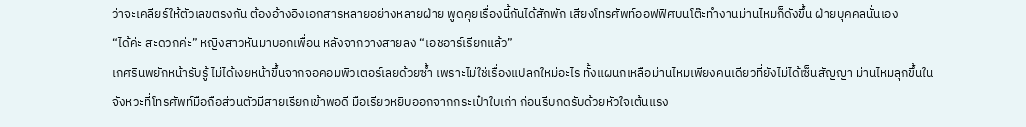ว่าจะเคลียร์ให้ตัวเลขตรงกัน ต้องอ้างอิงเอกสารหลายอย่างหลายฝ่าย พูดคุยเรื่องนี้กันได้สักพัก เสียงโทรศัพท์ออฟฟิศบนโต๊ะทำงานม่านไหมก็ดังขึ้น ฝ่ายบุคคลนั่นเอง
“ได้ค่ะ สะดวกค่ะ” หญิงสาวหันมาบอกเพื่อน หลังจากวางสายลง “เอชอาร์เรียกแล้ว”
เกศรินพยักหน้ารับรู้ ไม่ได้เงยหน้าขึ้นจากจอคอมพิวเตอร์เลยด้วยซ้ำ เพราะไม่ใช่เรื่องแปลกใหม่อะไร ทั้งแผนกเหลือม่านไหมเพียงคนเดียวที่ยังไม่ได้เซ็นสัญญา ม่านไหมลุกขึ้นในจังหวะที่โทรศัพท์มือถือส่วนตัวมีสายเรียกเข้าพอดี มือเรียวหยิบออกจากกระเป๋าใบเก่า ก่อนรีบกดรับด้วยหัวใจเต้นแรง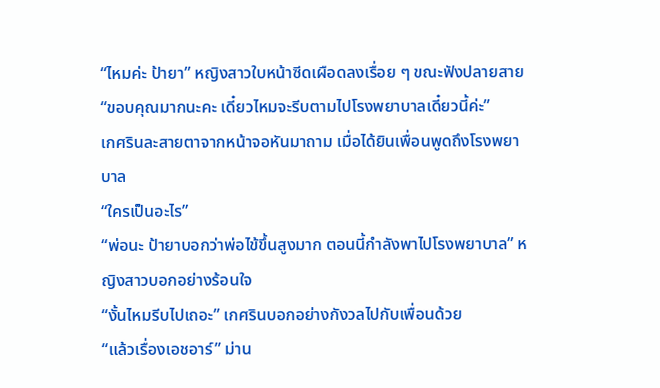“ไหมค่ะ ป้ายา” หญิงสาวใบหน้าซีดเผือดลงเรื่อย ๆ ขณะฟังปลายสาย
“ขอบคุณมากนะคะ เดี๋ยวไหมจะรีบตามไปโรงพยาบาลเดี๋ยวนี้ค่ะ”
เกศรินละสายตาจากหน้าจอหันมาถาม เมื่อได้ยินเพื่อนพูดถึงโรงพยาบาล
“ใครเป็นอะไร”
“พ่อนะ ป้ายาบอกว่าพ่อไข้ขึ้นสูงมาก ตอนนี้กำลังพาไปโรงพยาบาล” หญิงสาวบอกอย่างร้อนใจ
“งั้นไหมรีบไปเถอะ” เกศรินบอกอย่างกังวลไปกับเพื่อนด้วย
“แล้วเรื่องเอชอาร์” ม่าน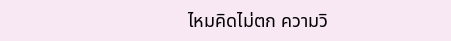ไหมคิดไม่ตก ความวิ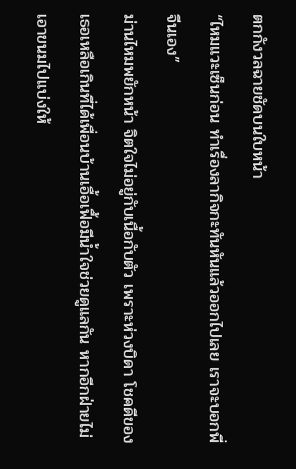ตกกังวลฉายชัดบนใบหน้า
“ไหมแวะเซ็นก่อน ทำเรื่องลากิจกะทันหันแล้วออกไปเลย เราจะบอกพี่จีนเอง”
ม่านไหมพยักหน้า จิตใจไม่อยู่กับเนื้อกับตัว เพราะห่วงบิดา โชคดีของเธอเหลือเกินที่ได้เพื่อนบ้านเอื้อเฟื้อมีน้ำใจช่วยดูแลกัน หากอีกฝ่ายไม่เอาขนมไปแบ่งให้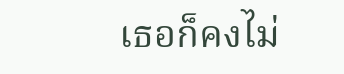เธอก็คงไม่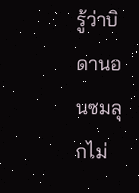รู้ว่าบิดานอนซมลุกไม่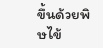ขึ้นด้วยพิษไข้